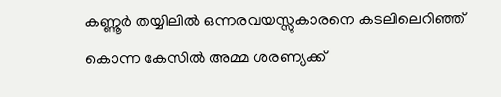കണ്ണൂർ തയ്യിലിൽ ഒന്നരവയസ്സുകാരനെ കടലിലെറിഞ്ഞ് കൊന്ന കേസിൽ അമ്മ ശരണ്യക്ക്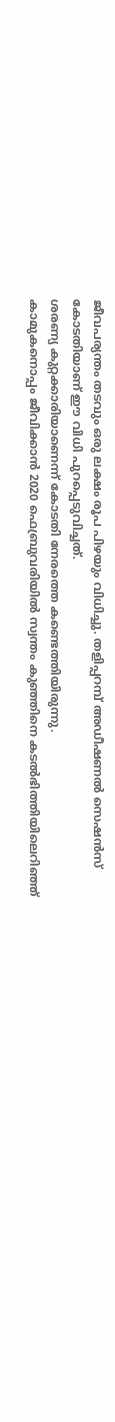ജീവപര്യന്തം തടവും ഒരു ലക്ഷം രൂപ പിഴയും വിധിച്ചു. തളിപ്പറമ്പ് അഡീഷണൽ സെഷൻസ് കോടതിയാണ് ഈ വിധി പുറപ്പെടുവിച്ചത്.
ശരണ്യ കുറ്റക്കാരിയാണെന്ന് കോടതി നേരത്തെ കണ്ടെത്തിയിരുന്നു.
കാമുകനൊപ്പം ജീവിക്കാൻ 2020 ഫെബ്രുവരിയിൽ സ്വന്തം കുഞ്ഞിനെ കടൽഭിത്തിയിലെറിഞ്ഞ്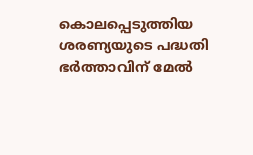കൊലപ്പെടുത്തിയ ശരണ്യയുടെ പദ്ധതി ഭർത്താവിന് മേൽ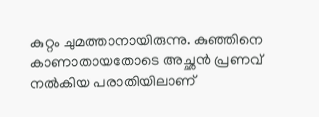കുറ്റം ചുമത്താനായിരുന്നു. കുഞ്ഞിനെ കാണാതായതോടെ അച്ഛൻ പ്രണവ് നൽകിയ പരാതിയിലാണ്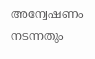അന്വേഷണം നടന്നതും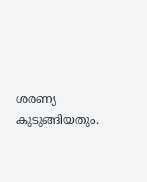ശരണ്യ കുടുങ്ങിയതും.